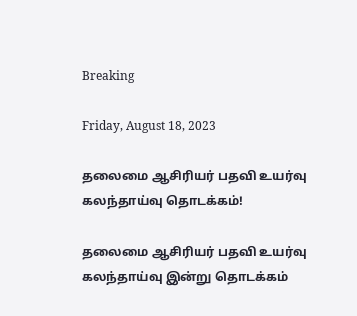Breaking

Friday, August 18, 2023

தலைமை ஆசிரியர் பதவி உயர்வு கலந்தாய்வு தொடக்கம்!

தலைமை ஆசிரியர் பதவி உயர்வு கலந்தாய்வு இன்று தொடக்கம்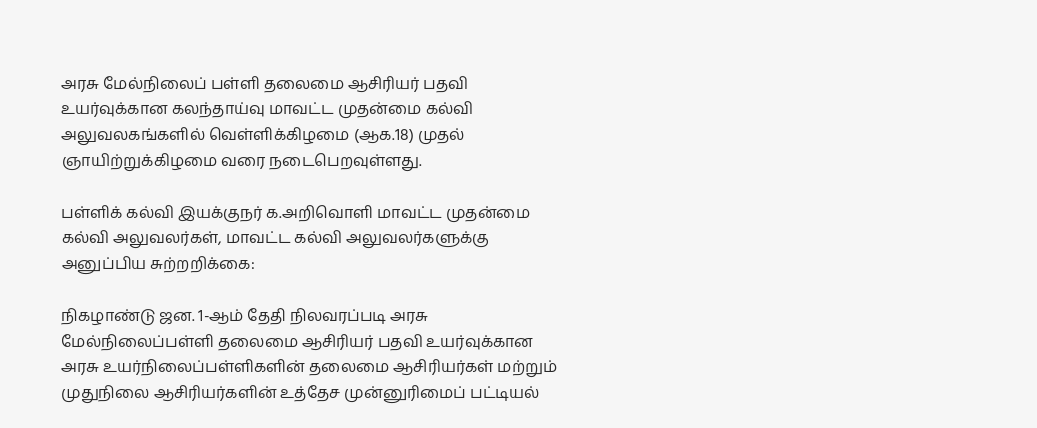அரசு மேல்நிலைப் பள்ளி தலைமை ஆசிரியர் பதவி உயர்வுக்கான கலந்தாய்வு மாவட்ட முதன்மை கல்வி அலுவலகங்களில் வெள்ளிக்கிழமை (ஆக.18) முதல் ஞாயிற்றுக்கிழமை வரை நடைபெறவுள்ளது.

பள்ளிக் கல்வி இயக்குநர் க.அறிவொளி மாவட்ட முதன்மை கல்வி அலுவலர்கள், மாவட்ட கல்வி அலுவலர்களுக்கு அனுப்பிய சுற்றறிக்கை:

நிகழாண்டு ஜன. 1-ஆம் தேதி நிலவரப்படி அரசு மேல்நிலைப்பள்ளி தலைமை ஆசிரியர் பதவி உயர்வுக்கான அரசு உயர்நிலைப்பள்ளிகளின் தலைமை ஆசிரியர்கள் மற்றும் முதுநிலை ஆசிரியர்களின் உத்தேச முன்னுரிமைப் பட்டியல்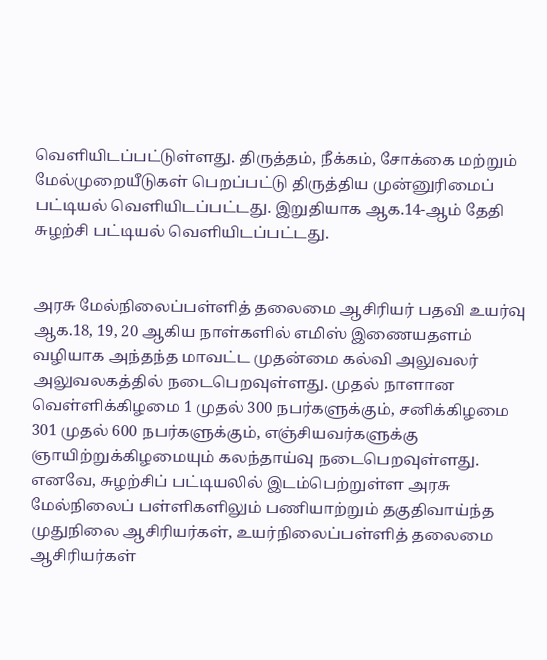வெளியிடப்பட்டுள்ளது. திருத்தம், நீக்கம், சோக்கை மற்றும் மேல்முறையீடுகள் பெறப்பட்டு திருத்திய முன்னுரிமைப் பட்டியல் வெளியிடப்பட்டது. இறுதியாக ஆக.14-ஆம் தேதி சுழற்சி பட்டியல் வெளியிடப்பட்டது.


அரசு மேல்நிலைப்பள்ளித் தலைமை ஆசிரியர் பதவி உயர்வு ஆக.18, 19, 20 ஆகிய நாள்களில் எமிஸ் இணையதளம் வழியாக அந்தந்த மாவட்ட முதன்மை கல்வி அலுவலர் அலுவலகத்தில் நடைபெறவுள்ளது. முதல் நாளான வெள்ளிக்கிழமை 1 முதல் 300 நபர்களுக்கும், சனிக்கிழமை 301 முதல் 600 நபர்களுக்கும், எஞ்சியவர்களுக்கு ஞாயிற்றுக்கிழமையும் கலந்தாய்வு நடைபெறவுள்ளது. எனவே, சுழற்சிப் பட்டியலில் இடம்பெற்றுள்ள அரசு மேல்நிலைப் பள்ளிகளிலும் பணியாற்றும் தகுதிவாய்ந்த முதுநிலை ஆசிரியர்கள், உயர்நிலைப்பள்ளித் தலைமை ஆசிரியர்கள்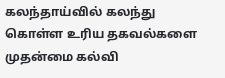கலந்தாய்வில் கலந்து கொள்ள உரிய தகவல்களை முதன்மை கல்வி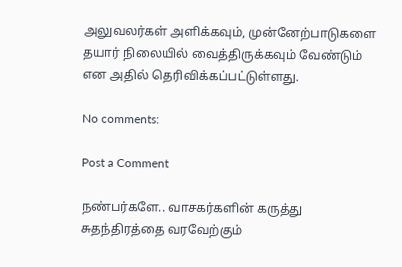அலுவலர்கள் அளிக்கவும், முன்னேற்பாடுகளை தயார் நிலையில் வைத்திருக்கவும் வேண்டும் என அதில் தெரிவிக்கப்பட்டுள்ளது.

No comments:

Post a Comment

நண்பர்களே.. வாசகர்களின் கருத்து சுதந்திரத்தை வரவேற்கும்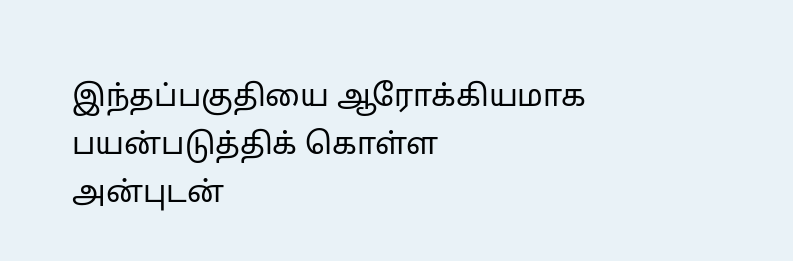இந்தப்பகுதியை ஆரோக்கியமாக பயன்படுத்திக் கொள்ள அன்புடன்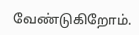வேண்டுகிறோம்.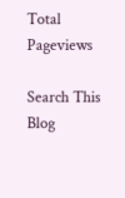Total Pageviews

Search This Blog